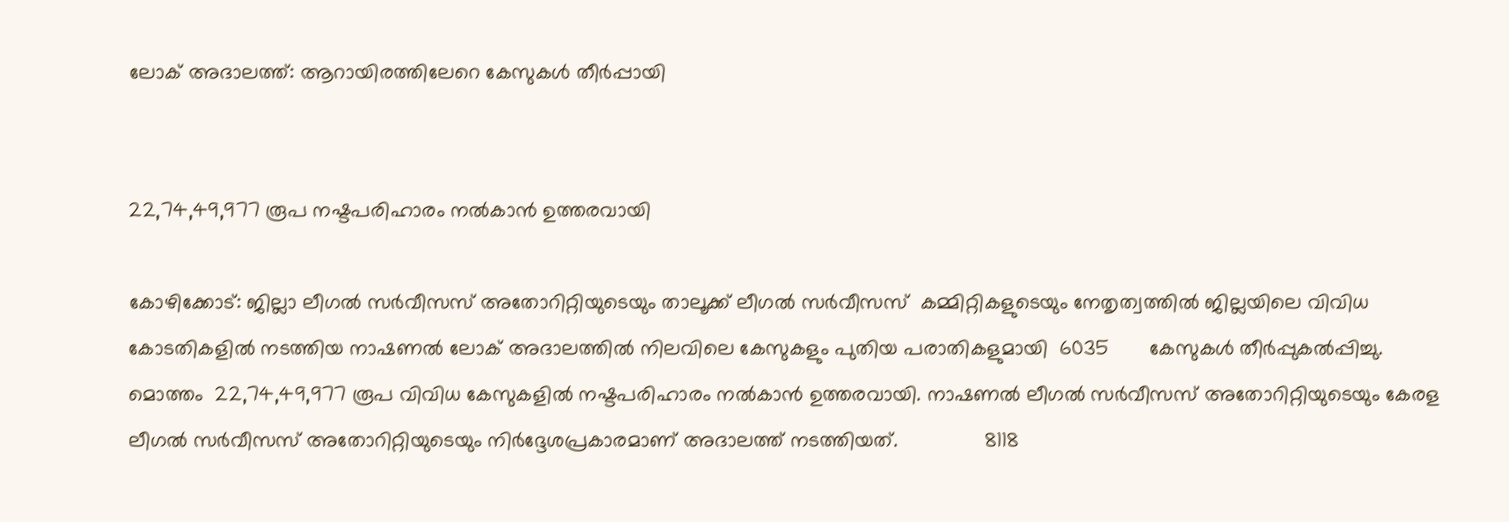ലോക് അദാലത്ത്: ആറായിരത്തിലേറെ കേസുകൾ തീർപ്പായി


22,74,49,977 രൂപ നഷ്ടപരിഹാരം നൽകാൻ ഉത്തരവായി

കോഴിക്കോട്: ജില്ലാ ലീഗൽ സർവീസസ് അതോറിറ്റിയുടെയും താലൂക്ക് ലീഗൽ സർവീസസ്  കമ്മിറ്റികളുടെയും നേതൃത്വത്തിൽ ജില്ലയിലെ വിവിധ  കോടതികളിൽ നടത്തിയ നാഷണൽ ലോക് അദാലത്തിൽ നിലവിലെ കേസുകളും പുതിയ പരാതികളുമായി  6035       കേസുകൾ തീർപ്പുകൽപ്പിച്ചു. മൊത്തം  22,74,49,977 രൂപ വിവിധ കേസുകളിൽ നഷ്ടപരിഹാരം നൽകാൻ ഉത്തരവായി. നാഷണൽ ലീഗൽ സർവീസസ് അതോറിറ്റിയുടെയും കേരള ലീഗൽ സർവീസസ് അതോറിറ്റിയുടെയും നിർദ്ദേശപ്രകാരമാണ് അദാലത്ത് നടത്തിയത്.               8118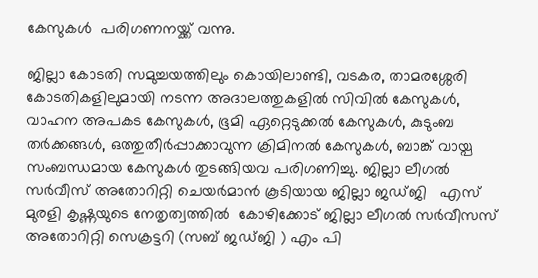കേസുകൾ  പരിഗണനയ്ക്ക് വന്നു.

ജില്ലാ കോടതി സമുച്ചയത്തിലും കൊയിലാണ്ടി, വടകര, താമരശ്ശേരി കോടതികളിലുമായി നടന്ന അദാലത്തുകളിൽ സിവിൽ കേസുകൾ, വാഹന അപകട കേസുകൾ, ഭൂമി ഏറ്റെടുക്കൽ കേസുകൾ, കുടുംബ തർക്കങ്ങൾ, ഒത്തുതീർപ്പാക്കാവുന്ന ക്രിമിനൽ കേസുകൾ, ബാങ്ക് വായ്പ സംബന്ധമായ കേസുകൾ തുടങ്ങിയവ പരിഗണിച്ചു. ജില്ലാ ലീഗൽ സർവീസ് അതോറിറ്റി ചെയർമാൻ കൂടിയായ ജില്ലാ ജഡ്ജി   എസ് മുരളി കൃഷ്ണയുടെ നേതൃത്വത്തിൽ  കോഴിക്കോട് ജില്ലാ ലീഗൽ സർവീസസ് അതോറിറ്റി സെക്രട്ടറി (സബ് ജഡ്ജി ) എം പി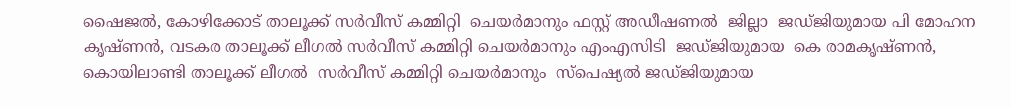ഷൈജൽ, കോഴിക്കോട് താലൂക്ക് സർവീസ് കമ്മിറ്റി  ചെയർമാനും ഫസ്റ്റ് അഡീഷണൽ  ജില്ലാ  ജഡ്ജിയുമായ പി മോഹന കൃഷ്ണൻ, വടകര താലൂക്ക് ലീഗൽ സർവീസ് കമ്മിറ്റി ചെയർമാനും എംഎസിടി  ജഡ്ജിയുമായ  കെ രാമകൃഷ്ണൻ, കൊയിലാണ്ടി താലൂക്ക് ലീഗൽ  സർവീസ് കമ്മിറ്റി ചെയർമാനും  സ്പെഷ്യൽ ജഡ്ജിയുമായ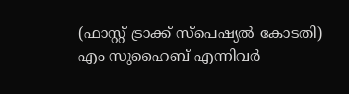(ഫാസ്റ്റ് ട്രാക്ക് സ്പെഷ്യൽ കോടതി) എം സുഹൈബ് എന്നിവർ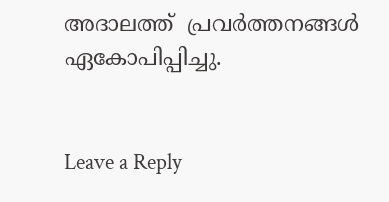അദാലത്ത്  പ്രവർത്തനങ്ങൾ ഏകോപിപ്പിച്ചു.


Leave a Reply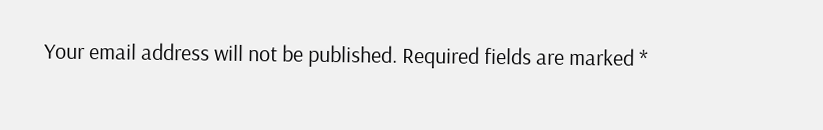Your email address will not be published. Required fields are marked *